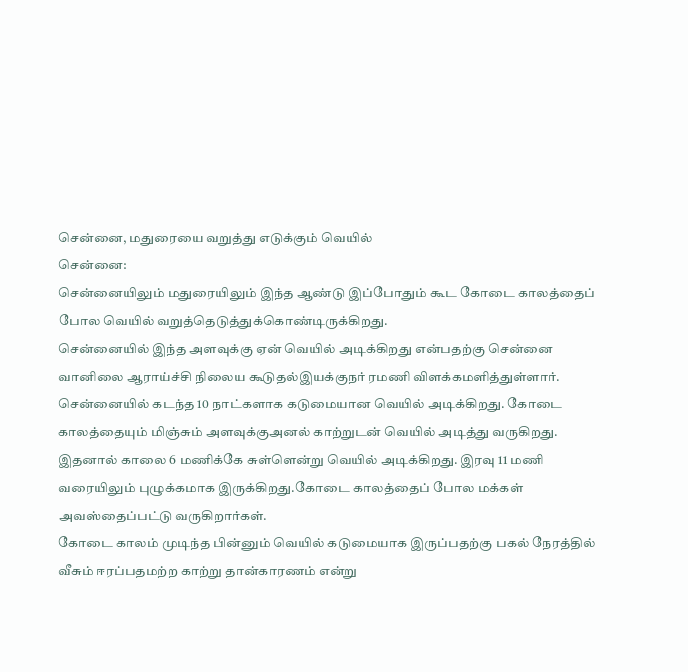சென்னை, மதுரையை வறுத்து எடுக்கும் வெயில்
சென்னை:
சென்னையிலும் மதுரையிலும் இந்த ஆண்டு இப்போதும் கூட கோடை காலத்தைப் போல வெயில் வறுத்தெடுத்துக்கொண்டிருக்கிறது.
சென்னையில் இந்த அளவுக்கு ஏன் வெயில் அடிக்கிறது என்பதற்கு சென்னை வானிலை ஆராய்ச்சி நிலைய கூடுதல்இயக்குநர் ரமணி விளக்கமளித்துள்ளார்.
சென்னையில் கடந்த 10 நாட்களாக கடுமையான வெயில் அடிக்கிறது. கோடை காலத்தையும் மிஞ்சும் அளவுக்குஅனல் காற்றுடன் வெயில் அடித்து வருகிறது.
இதனால் காலை 6 மணிக்கே சுள்ளென்று வெயில் அடிக்கிறது. இரவு 11 மணி வரையிலும் புழுக்கமாக இருக்கிறது.கோடை காலத்தைப் போல மக்கள் அவஸ்தைப்பட்டு வருகிறார்கள்.
கோடை காலம் முடிந்த பின்னும் வெயில் கடுமையாக இருப்பதற்கு பகல் நேரத்தில் வீசும் ஈரப்பதமற்ற காற்று தான்காரணம் என்று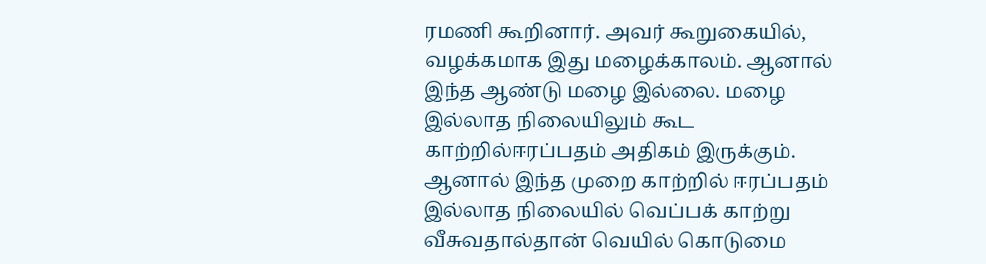ரமணி கூறினார். அவர் கூறுகையில்,
வழக்கமாக இது மழைக்காலம். ஆனால் இந்த ஆண்டு மழை இல்லை. மழை இல்லாத நிலையிலும் கூட காற்றில்ஈரப்பதம் அதிகம் இருக்கும். ஆனால் இந்த முறை காற்றில் ஈரப்பதம் இல்லாத நிலையில் வெப்பக் காற்று வீசுவதால்தான் வெயில் கொடுமை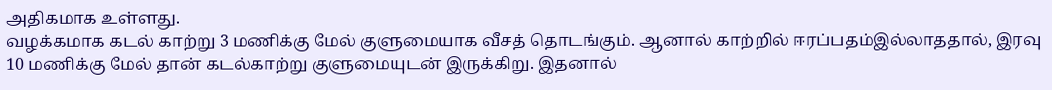அதிகமாக உள்ளது.
வழக்கமாக கடல் காற்று 3 மணிக்கு மேல் குளுமையாக வீசத் தொடங்கும். ஆனால் காற்றில் ஈரப்பதம்இல்லாததால், இரவு 10 மணிக்கு மேல் தான் கடல்காற்று குளுமையுடன் இருக்கிறு. இதனால்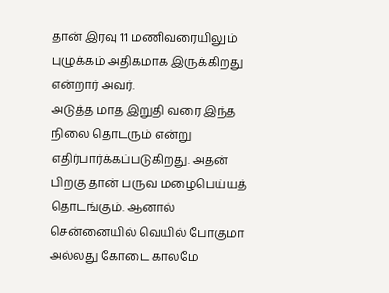தான் இரவு 11 மணிவரையிலும் புழுக்கம் அதிகமாக இருக்கிறது என்றார் அவர்.
அடுத்த மாத இறுதி வரை இந்த நிலை தொடரும் என்று எதிர்பார்க்கப்படுகிறது. அதன் பிறகு தான் பருவ மழைபெய்யத் தொடங்கும். ஆனால் சென்னையில் வெயில் போகுமா அல்லது கோடை காலமே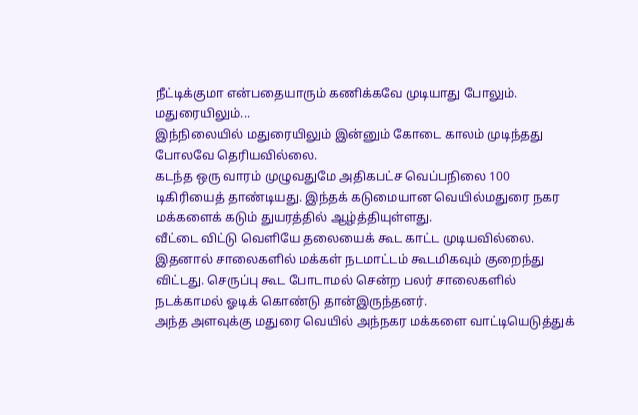நீட்டிக்குமா என்பதையாரும் கணிக்கவே முடியாது போலும்.
மதுரையிலும்...
இந்நிலையில் மதுரையிலும் இன்னும் கோடை காலம் முடிந்தது போலவே தெரியவில்லை.
கடந்த ஒரு வாரம் முழுவதுமே அதிகபட்ச வெப்பநிலை 100 டிகிரியைத் தாண்டியது. இந்தக் கடுமையான வெயில்மதுரை நகர மக்களைக் கடும் துயரத்தில் ஆழ்த்தியுள்ளது.
வீட்டை விட்டு வெளியே தலையைக் கூட காட்ட முடியவில்லை. இதனால் சாலைகளில் மக்கள் நடமாட்டம் கூடமிகவும் குறைந்து விட்டது. செருப்பு கூட போடாமல் சென்ற பலர் சாலைகளில் நடக்காமல் ஓடிக் கொண்டு தான்இருந்தனர்.
அந்த அளவுக்கு மதுரை வெயில் அந்நகர மக்களை வாட்டியெடுத்துக்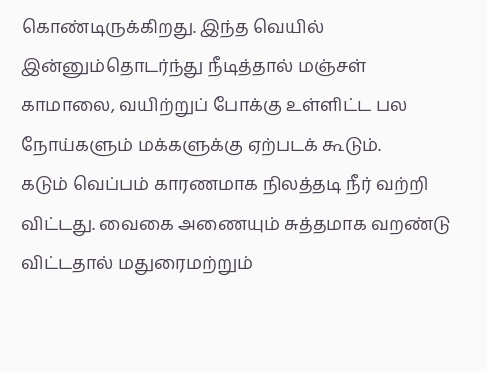கொண்டிருக்கிறது. இந்த வெயில் இன்னும்தொடர்ந்து நீடித்தால் மஞ்சள் காமாலை, வயிற்றுப் போக்கு உள்ளிட்ட பல நோய்களும் மக்களுக்கு ஏற்படக் கூடும்.
கடும் வெப்பம் காரணமாக நிலத்தடி நீர் வற்றி விட்டது. வைகை அணையும் சுத்தமாக வறண்டு விட்டதால் மதுரைமற்றும்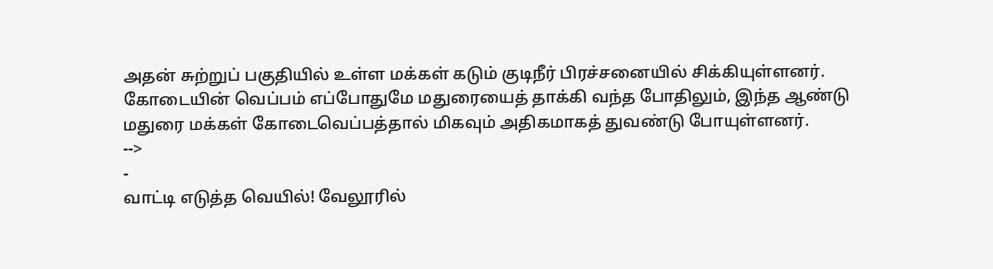அதன் சுற்றுப் பகுதியில் உள்ள மக்கள் கடும் குடிநீர் பிரச்சனையில் சிக்கியுள்ளனர்.
கோடையின் வெப்பம் எப்போதுமே மதுரையைத் தாக்கி வந்த போதிலும், இந்த ஆண்டு மதுரை மக்கள் கோடைவெப்பத்தால் மிகவும் அதிகமாகத் துவண்டு போயுள்ளனர்.
-->
-
வாட்டி எடுத்த வெயில்! வேலூரில்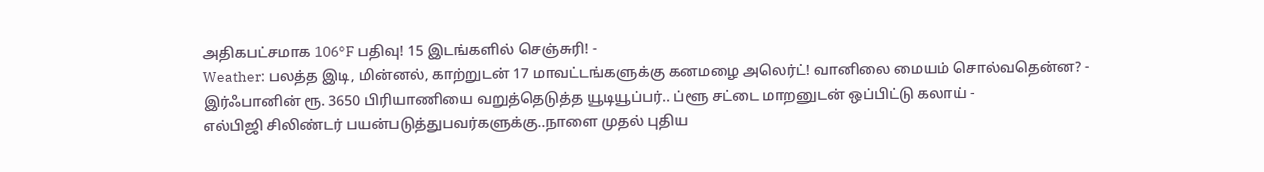அதிகபட்சமாக 106°F பதிவு! 15 இடங்களில் செஞ்சுரி! -
Weather: பலத்த இடி, மின்னல், காற்றுடன் 17 மாவட்டங்களுக்கு கனமழை அலெர்ட்! வானிலை மையம் சொல்வதென்ன? -
இர்ஃபானின் ரூ. 3650 பிரியாணியை வறுத்தெடுத்த யூடியூப்பர்.. ப்ளூ சட்டை மாறனுடன் ஒப்பிட்டு கலாய் -
எல்பிஜி சிலிண்டர் பயன்படுத்துபவர்களுக்கு..நாளை முதல் புதிய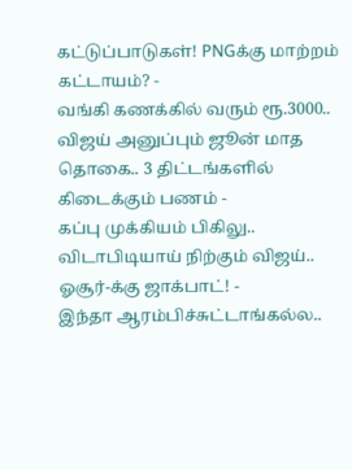கட்டுப்பாடுகள்! PNGக்கு மாற்றம் கட்டாயம்? -
வங்கி கணக்கில் வரும் ரூ.3000.. விஜய் அனுப்பும் ஜூன் மாத தொகை.. 3 திட்டங்களில் கிடைக்கும் பணம் -
கப்பு முக்கியம் பிகிலு.. விடாபிடியாய் நிற்கும் விஜய்.. ஓசூர்-க்கு ஜாக்பாட்! -
இந்தா ஆரம்பிச்சுட்டாங்கல்ல..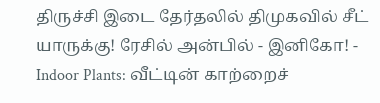திருச்சி இடை தேர்தலில் திமுகவில் சீட் யாருக்கு! ரேசில் அன்பில் - இனிகோ! -
Indoor Plants: வீட்டின் காற்றைச்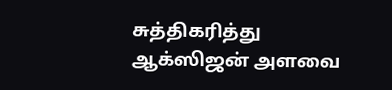சுத்திகரித்து ஆக்ஸிஜன் அளவை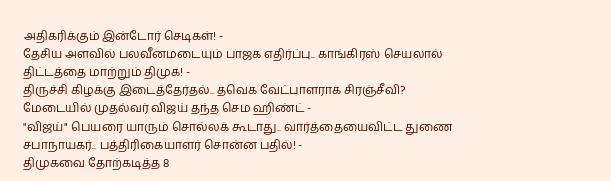அதிகரிக்கும் இன்டோர் செடிகள்! -
தேசிய அளவில் பலவீனமடையும் பாஜக எதிர்ப்பு.. காங்கிரஸ் செயலால் திட்டத்தை மாற்றும் திமுக! -
திருச்சி கிழக்கு இடைத்தேர்தல்.. தவெக வேட்பாளராக சிரஞ்சீவி? மேடையில் முதல்வர் விஜய் தந்த செம ஹிண்ட் -
"விஜய்" பெயரை யாரும் சொல்லக் கூடாது.. வார்த்தையைவிட்ட துணை சபாநாயகர்.. பத்திரிகையாளர் சொன்ன பதில்! -
திமுகவை தோற்கடித்த 8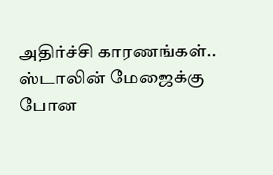அதிர்ச்சி காரணங்கள்.. ஸ்டாலின் மேஜைக்கு போன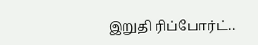இறுதி ரிப்போர்ட்..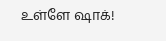உள்ளே ஷாக்!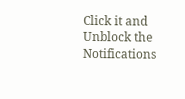Click it and Unblock the Notifications